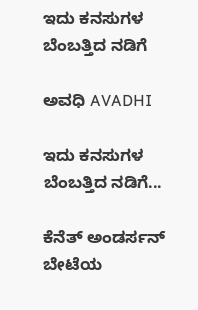ಇದು ಕನಸುಗಳ ಬೆಂಬತ್ತಿದ ನಡಿಗೆ‍

ಅವಧಿ AVADHI

ಇದು ಕನಸುಗಳ ಬೆಂಬತ್ತಿದ ನಡಿಗೆ...

ಕೆನೆತ್ ಅಂಡರ್ಸನ್ ಬೇಟೆಯ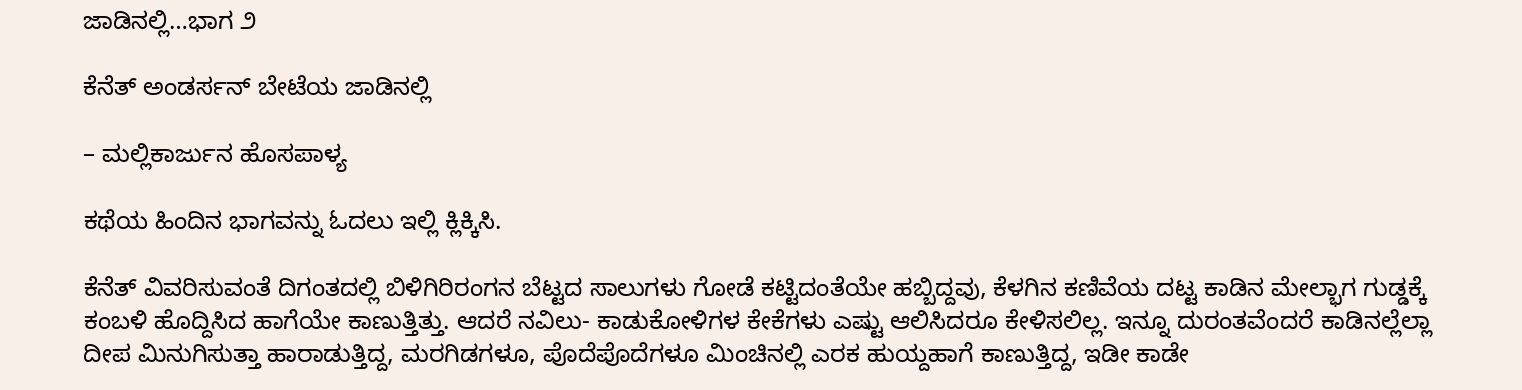ಜಾಡಿನಲ್ಲಿ…ಭಾಗ ೨

ಕೆನೆತ್ ಅಂಡರ್ಸನ್ ಬೇಟೆಯ ಜಾಡಿನಲ್ಲಿ

– ಮಲ್ಲಿಕಾರ್ಜುನ ಹೊಸಪಾಳ್ಯ

ಕಥೆಯ ಹಿಂದಿನ ಭಾಗವನ್ನು ಓದಲು ಇಲ್ಲಿ ಕ್ಲಿಕ್ಕಿಸಿ.

ಕೆನೆತ್ ವಿವರಿಸುವಂತೆ ದಿಗಂತದಲ್ಲಿ ಬಿಳಿಗಿರಿರಂಗನ ಬೆಟ್ಟದ ಸಾಲುಗಳು ಗೋಡೆ ಕಟ್ಟಿದಂತೆಯೇ ಹಬ್ಬಿದ್ದವು, ಕೆಳಗಿನ ಕಣಿವೆಯ ದಟ್ಟ ಕಾಡಿನ ಮೇಲ್ಭಾಗ ಗುಡ್ಡಕ್ಕೆ ಕಂಬಳಿ ಹೊದ್ದಿಸಿದ ಹಾಗೆಯೇ ಕಾಣುತ್ತಿತ್ತು. ಆದರೆ ನವಿಲು- ಕಾಡುಕೋಳಿಗಳ ಕೇಕೆಗಳು ಎಷ್ಟು ಆಲಿಸಿದರೂ ಕೇಳಿಸಲಿಲ್ಲ. ಇನ್ನೂ ದುರಂತವೆಂದರೆ ಕಾಡಿನಲ್ಲೆಲ್ಲಾ ದೀಪ ಮಿನುಗಿಸುತ್ತಾ ಹಾರಾಡುತ್ತಿದ್ದ, ಮರಗಿಡಗಳೂ, ಪೊದೆಪೊದೆಗಳೂ ಮಿಂಚಿನಲ್ಲಿ ಎರಕ ಹುಯ್ದಹಾಗೆ ಕಾಣುತ್ತಿದ್ದ, ಇಡೀ ಕಾಡೇ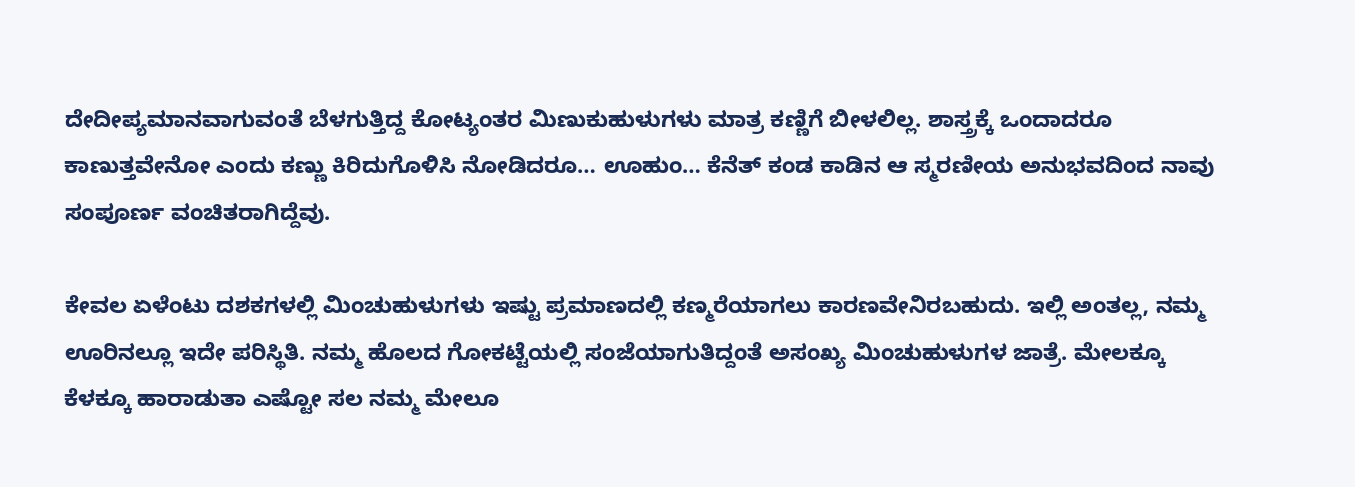ದೇದೀಪ್ಯಮಾನವಾಗುವಂತೆ ಬೆಳಗುತ್ತಿದ್ದ ಕೋಟ್ಯಂತರ ಮಿಣುಕುಹುಳುಗಳು ಮಾತ್ರ ಕಣ್ಣಿಗೆ ಬೀಳಲಿಲ್ಲ. ಶಾಸ್ತ್ರಕ್ಕೆ ಒಂದಾದರೂ ಕಾಣುತ್ತವೇನೋ ಎಂದು ಕಣ್ಣು ಕಿರಿದುಗೊಳಿಸಿ ನೋಡಿದರೂ… ಊಹುಂ… ಕೆನೆತ್ ಕಂಡ ಕಾಡಿನ ಆ ಸ್ಮರಣೀಯ ಅನುಭವದಿಂದ ನಾವು ಸಂಪೂರ್ಣ ವಂಚಿತರಾಗಿದ್ದೆವು.

ಕೇವಲ ಏಳೆಂಟು ದಶಕಗಳಲ್ಲಿ ಮಿಂಚುಹುಳುಗಳು ಇಷ್ಟು ಪ್ರಮಾಣದಲ್ಲಿ ಕಣ್ಮರೆಯಾಗಲು ಕಾರಣವೇನಿರಬಹುದು. ಇಲ್ಲಿ ಅಂತಲ್ಲ, ನಮ್ಮ ಊರಿನಲ್ಲೂ ಇದೇ ಪರಿಸ್ಥಿತಿ. ನಮ್ಮ ಹೊಲದ ಗೋಕಟ್ಟೆಯಲ್ಲಿ ಸಂಜೆಯಾಗುತಿದ್ದಂತೆ ಅಸಂಖ್ಯ ಮಿಂಚುಹುಳುಗಳ ಜಾತ್ರೆ. ಮೇಲಕ್ಕೂ ಕೆಳಕ್ಕೂ ಹಾರಾಡುತಾ ಎಷ್ಟೋ ಸಲ ನಮ್ಮ ಮೇಲೂ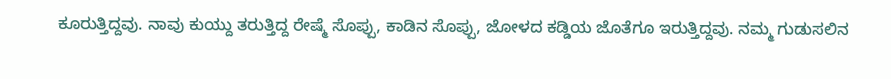ಕೂರುತ್ತಿದ್ದವು. ನಾವು ಕುಯ್ದು ತರುತ್ತಿದ್ದ ರೇಷ್ಮೆ ಸೊಪ್ಪು, ಕಾಡಿನ ಸೊಪ್ಪು, ಜೋಳದ ಕಡ್ಡಿಯ ಜೊತೆಗೂ ಇರುತ್ತಿದ್ದವು. ನಮ್ಮ ಗುಡುಸಲಿನ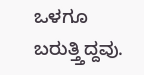ಒಳಗೂ ಬರುತ್ತ್ತಿದ್ದವು.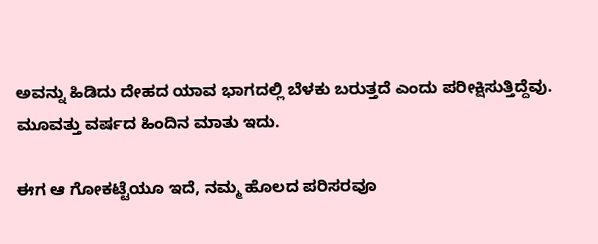ಅವನ್ನು ಹಿಡಿದು ದೇಹದ ಯಾವ ಭಾಗದಲ್ಲಿ ಬೆಳಕು ಬರುತ್ತದೆ ಎಂದು ಪರೀಕ್ಷಿಸುತ್ತಿದ್ದೆವು. ಮೂವತ್ತು ವರ್ಷದ ಹಿಂದಿನ ಮಾತು ಇದು.

ಈಗ ಆ ಗೋಕಟ್ಟೆಯೂ ಇದೆ, ನಮ್ಮ ಹೊಲದ ಪರಿಸರವೂ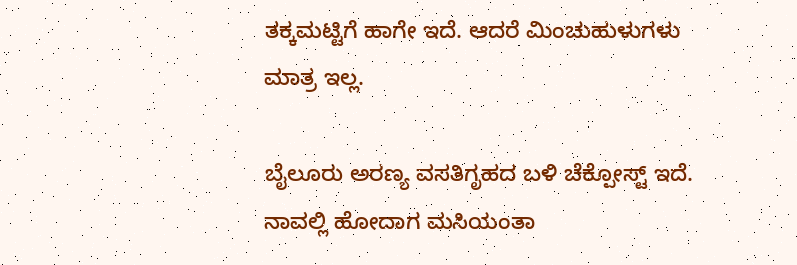ತಕ್ಕಮಟ್ಟಿಗೆ ಹಾಗೇ ಇದೆ. ಆದರೆ ಮಿಂಚುಹುಳುಗಳು ಮಾತ್ರ ಇಲ್ಲ.

ಬೈಲೂರು ಅರಣ್ಯ ವಸತಿಗೃಹದ ಬಳಿ ಚೆಕ್ಪೋಸ್ಟ್ ಇದೆ. ನಾವಲ್ಲಿ ಹೋದಾಗ ಮಸಿಯಂತಾ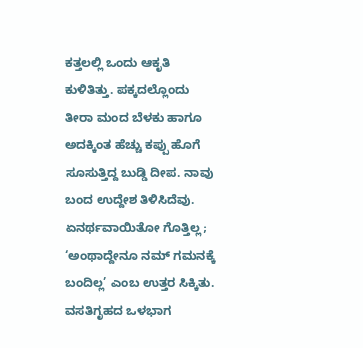ಕತ್ತಲಲ್ಲಿ ಒಂದು ಆಕೃತಿ ಕುಳಿತಿತ್ತು. ಪಕ್ಕದಲ್ಲೊಂದು ತೀರಾ ಮಂದ ಬೆಳಕು ಹಾಗೂ ಅದಕ್ಕಿಂತ ಹೆಚ್ಚು ಕಪ್ಪು ಹೊಗೆ ಸೂಸುತ್ತಿದ್ದ ಬುಡ್ಡಿ ದೀಪ. ನಾವು ಬಂದ ಉದ್ದೇಶ ತಿಳಿಸಿದೆವು. ಏನರ್ಥವಾಯಿತೋ ಗೊತ್ತಿಲ್ಲ; ‘ಅಂಥಾದ್ದೇನೂ ನಮ್ ಗಮನಕ್ಕೆ ಬಂದಿಲ್ಲ’ ಎಂಬ ಉತ್ತರ ಸಿಕ್ಕಿತು. ವಸತಿಗೃಹದ ಒಳಭಾಗ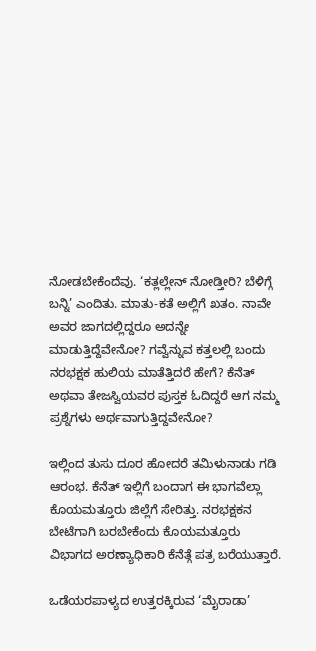ನೋಡಬೇಕೆಂದೆವು. ‘ಕತ್ಲಲ್ಲೇನ್ ನೋಡ್ತೀರಿ? ಬೆಳಿಗ್ಗೆ ಬನ್ನಿ’ ಎಂದಿತು. ಮಾತು-ಕತೆ ಅಲ್ಲಿಗೆ ಖತಂ. ನಾವೇ ಅವರ ಜಾಗದಲ್ಲಿದ್ದರೂ ಅದನ್ನೇ ಮಾಡುತ್ತಿದ್ದೆವೇನೋ? ಗವ್ವೆನ್ನುವ ಕತ್ತಲಲ್ಲಿ ಬಂದು ನರಭಕ್ಷಕ ಹುಲಿಯ ಮಾತೆತ್ತಿದರೆ ಹೇಗೆ? ಕೆನೆತ್ ಅಥವಾ ತೇಜಸ್ವಿಯವರ ಪುಸ್ತಕ ಓದಿದ್ದರೆ ಆಗ ನಮ್ಮ ಪ್ರಶ್ನೆಗಳು ಅರ್ಥವಾಗುತ್ತಿದ್ದವೇನೋ?

ಇಲ್ಲಿಂದ ತುಸು ದೂರ ಹೋದರೆ ತಮಿಳುನಾಡು ಗಡಿ ಆರಂಭ. ಕೆನೆತ್ ಇಲ್ಲಿಗೆ ಬಂದಾಗ ಈ ಭಾಗವೆಲ್ಲಾ ಕೊಯಮತ್ತೂರು ಜಿಲ್ಲೆಗೆ ಸೇರಿತ್ತು. ನರಭಕ್ಷಕನ ಬೇಟೆಗಾಗಿ ಬರಬೇಕೆಂದು ಕೊಯಮತ್ತೂರು ವಿಭಾಗದ ಅರಣ್ಯಾಧಿಕಾರಿ ಕೆನೆತ್ಗೆ ಪತ್ರ ಬರೆಯುತ್ತಾರೆ.

ಒಡೆಯರಪಾಳ್ಯದ ಉತ್ತರಕ್ಕಿರುವ ‘ಮೈರಾಡಾ’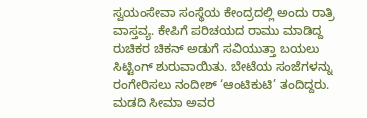ಸ್ವಯಂಸೇವಾ ಸಂಸ್ಥೆಯ ಕೇಂದ್ರದಲ್ಲಿ ಅಂದು ರಾತ್ರಿ ವಾಸ್ತವ್ಯ. ಕೇಪಿಗೆ ಪರಿಚಯದ ರಾಮು ಮಾಡಿದ್ದ ರುಚಿಕರ ಚಿಕನ್ ಅಡುಗೆ ಸವಿಯುತ್ತಾ ಬಯಲು ಸಿಟ್ಟಿಂಗ್ ಶುರುವಾಯಿತು. ಬೇಟೆಯ ಸಂಜೆಗಳನ್ನು ರಂಗೇರಿಸಲು ನಂದೀಶ್ ‘ಆಂಟಿಕುಟಿ’ ತಂದಿದ್ದರು. ಮಡದಿ ಸೀಮಾ ಅವರ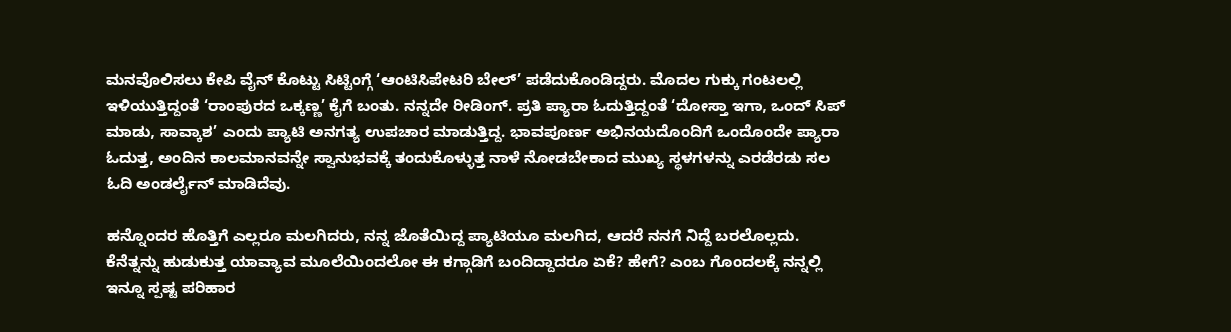ಮನವೊಲಿಸಲು ಕೇಪಿ ವೈನ್ ಕೊಟ್ಟು ಸಿಟ್ಟಿಂಗ್ಗೆ ‘ಆಂಟಿಸಿಪೇಟರಿ ಬೇಲ್’ ಪಡೆದುಕೊಂಡಿದ್ದರು. ಮೊದಲ ಗುಕ್ಕು ಗಂಟಲಲ್ಲಿ ಇಳಿಯುತ್ತಿದ್ದಂತೆ ‘ರಾಂಪುರದ ಒಕ್ಕಣ್ಣ’ ಕೈಗೆ ಬಂತು. ನನ್ನದೇ ರೀಡಿಂಗ್. ಪ್ರತಿ ಪ್ಯಾರಾ ಓದುತ್ತಿದ್ದಂತೆ ‘ದೋಸ್ತಾ ಇಗಾ, ಒಂದ್ ಸಿಪ್ ಮಾಡು, ಸಾವ್ಕಾಶ’ ಎಂದು ಪ್ಯಾಟಿ ಅನಗತ್ಯ ಉಪಚಾರ ಮಾಡುತ್ತಿದ್ದ. ಭಾವಪೂರ್ಣ ಅಭಿನಯದೊಂದಿಗೆ ಒಂದೊಂದೇ ಪ್ಯಾರಾ ಓದುತ್ತ, ಅಂದಿನ ಕಾಲಮಾನವನ್ನೇ ಸ್ವಾನುಭವಕ್ಕೆ ತಂದುಕೊಳ್ಳುತ್ತ ನಾಳೆ ನೋಡಬೇಕಾದ ಮುಖ್ಯ ಸ್ಥಳಗಳನ್ನು ಎರಡೆರಡು ಸಲ ಓದಿ ಅಂಡರ್ಲೈನ್ ಮಾಡಿದೆವು.

ಹನ್ನೊಂದರ ಹೊತ್ತಿಗೆ ಎಲ್ಲರೂ ಮಲಗಿದರು, ನನ್ನ ಜೊತೆಯಿದ್ದ ಪ್ಯಾಟಿಯೂ ಮಲಗಿದ, ಆದರೆ ನನಗೆ ನಿದ್ದೆ ಬರಲೊಲ್ಲದು. ಕೆನೆತ್ನನ್ನು ಹುಡುಕುತ್ತ ಯಾವ್ಯಾವ ಮೂಲೆಯಿಂದಲೋ ಈ ಕಗ್ಗಾಡಿಗೆ ಬಂದಿದ್ದಾದರೂ ಏಕೆ? ಹೇಗೆ? ಎಂಬ ಗೊಂದಲಕ್ಕೆ ನನ್ನಲ್ಲಿ ಇನ್ನೂ ಸ್ಪಷ್ಟ ಪರಿಹಾರ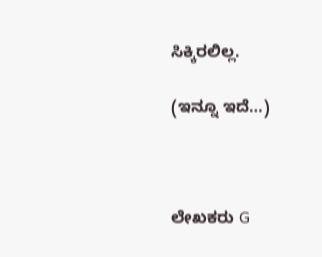ಸಿಕ್ಕಿರಲಿಲ್ಲ.

(ಇನ್ನೂ ಇದೆ…)



ಲೇಖಕರು G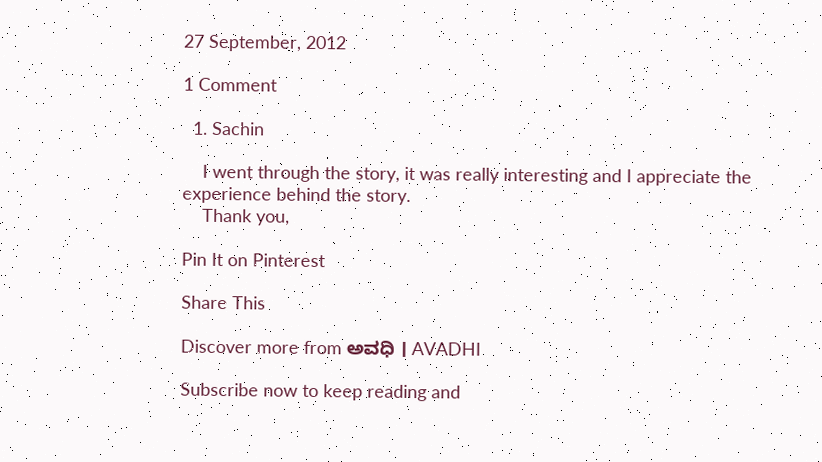27 September, 2012

1 Comment

  1. Sachin

    I went through the story, it was really interesting and I appreciate the experience behind the story.
    Thank you,

Pin It on Pinterest

Share This

Discover more from ಅವಧಿ । AVADHI

Subscribe now to keep reading and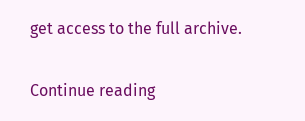get access to the full archive.

Continue reading